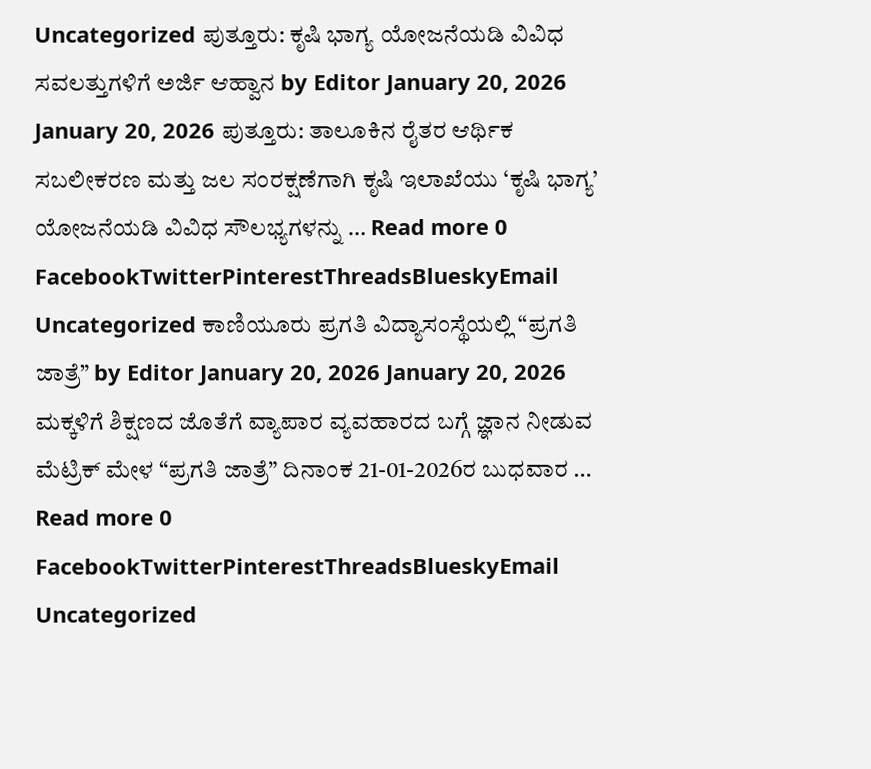Uncategorized ಪುತ್ತೂರು: ಕೃಷಿ ಭಾಗ್ಯ ಯೋಜನೆಯಡಿ ವಿವಿಧ ಸವಲತ್ತುಗಳಿಗೆ ಅರ್ಜಿ ಆಹ್ವಾನ by Editor January 20, 2026 January 20, 2026 ಪುತ್ತೂರು: ತಾಲೂಕಿನ ರೈತರ ಆರ್ಥಿಕ ಸಬಲೀಕರಣ ಮತ್ತು ಜಲ ಸಂರಕ್ಷಣೆಗಾಗಿ ಕೃಷಿ ಇಲಾಖೆಯು ‘ಕೃಷಿ ಭಾಗ್ಯ’ ಯೋಜನೆಯಡಿ ವಿವಿಧ ಸೌಲಭ್ಯಗಳನ್ನು … Read more 0 FacebookTwitterPinterestThreadsBlueskyEmail
Uncategorized ಕಾಣಿಯೂರು ಪ್ರಗತಿ ವಿದ್ಯಾಸಂಸ್ಥೆಯಲ್ಲಿ “ಪ್ರಗತಿ ಜಾತ್ರೆ” by Editor January 20, 2026 January 20, 2026 ಮಕ್ಕಳಿಗೆ ಶಿಕ್ಷಣದ ಜೊತೆಗೆ ವ್ಯಾಪಾರ ವ್ಯವಹಾರದ ಬಗ್ಗೆ ಜ್ಞಾನ ನೀಡುವ ಮೆಟ್ರಿಕ್ ಮೇಳ “ಪ್ರಗತಿ ಜಾತ್ರೆ” ದಿನಾಂಕ 21-01-2026ರ ಬುಧವಾರ … Read more 0 FacebookTwitterPinterestThreadsBlueskyEmail
Uncategorized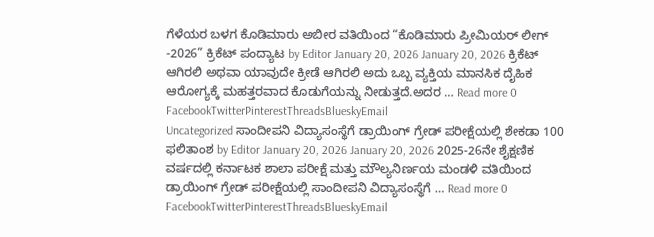ಗೆಳೆಯರ ಬಳಗ ಕೊಡಿಮಾರು ಅಬೀರ ವತಿಯಿಂದ “ಕೊಡಿಮಾರು ಪ್ರೀಮಿಯರ್ ಲೀಗ್ -2026” ಕ್ರಿಕೆಟ್ ಪಂದ್ಯಾಟ by Editor January 20, 2026 January 20, 2026 ಕ್ರಿಕೆಟ್ ಆಗಿರಲಿ ಅಥವಾ ಯಾವುದೇ ಕ್ರೀಡೆ ಆಗಿರಲಿ ಅದು ಒಬ್ಬ ವ್ಯಕ್ತಿಯ ಮಾನಸಿಕ ದೈಹಿಕ ಆರೋಗ್ಯಕ್ಕೆ ಮಹತ್ತರವಾದ ಕೊಡುಗೆಯನ್ನು ನೀಡುತ್ತದೆ.ಅದರ … Read more 0 FacebookTwitterPinterestThreadsBlueskyEmail
Uncategorized ಸಾಂದೀಪನಿ ವಿದ್ಯಾಸಂಸ್ಥೆಗೆ ಡ್ರಾಯಿಂಗ್ ಗ್ರೇಡ್ ಪರೀಕ್ಷೆಯಲ್ಲಿ ಶೇಕಡಾ 100 ಫಲಿತಾಂಶ by Editor January 20, 2026 January 20, 2026 2025-26ನೇ ಶೈಕ್ಷಣಿಕ ವರ್ಷದಲ್ಲಿ ಕರ್ನಾಟಕ ಶಾಲಾ ಪರೀಕ್ಷೆ ಮತ್ತು ಮೌಲ್ಯನಿರ್ಣಯ ಮಂಡಳಿ ವತಿಯಿಂದ ಡ್ರಾಯಿಂಗ್ ಗ್ರೇಡ್ ಪರೀಕ್ಷೆಯಲ್ಲಿ ಸಾಂದೀಪನಿ ವಿದ್ಯಾಸಂಸ್ಥೆಗೆ … Read more 0 FacebookTwitterPinterestThreadsBlueskyEmail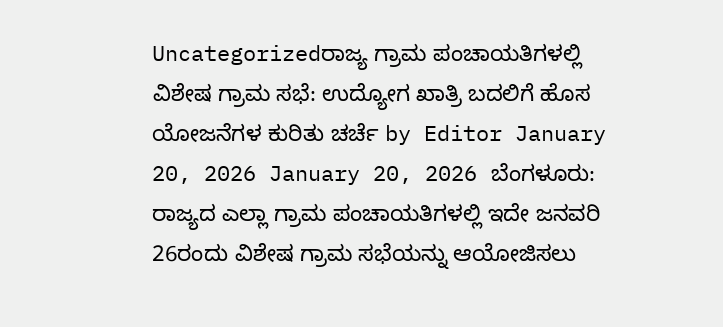Uncategorizedರಾಜ್ಯ ಗ್ರಾಮ ಪಂಚಾಯತಿಗಳಲ್ಲಿ ವಿಶೇಷ ಗ್ರಾಮ ಸಭೆ: ಉದ್ಯೋಗ ಖಾತ್ರಿ ಬದಲಿಗೆ ಹೊಸ ಯೋಜನೆಗಳ ಕುರಿತು ಚರ್ಚೆ by Editor January 20, 2026 January 20, 2026 ಬೆಂಗಳೂರು: ರಾಜ್ಯದ ಎಲ್ಲಾ ಗ್ರಾಮ ಪಂಚಾಯತಿಗಳಲ್ಲಿ ಇದೇ ಜನವರಿ 26ರಂದು ವಿಶೇಷ ಗ್ರಾಮ ಸಭೆಯನ್ನು ಆಯೋಜಿಸಲು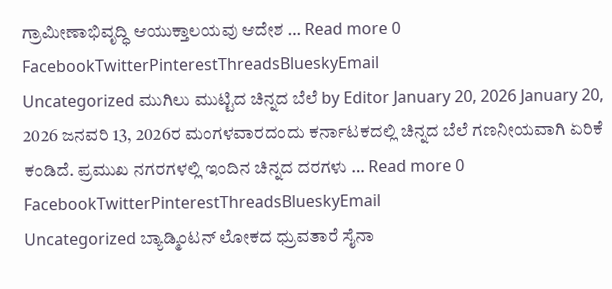ಗ್ರಾಮೀಣಾಭಿವೃದ್ಧಿ ಆಯುಕ್ತಾಲಯವು ಆದೇಶ … Read more 0 FacebookTwitterPinterestThreadsBlueskyEmail
Uncategorized ಮುಗಿಲು ಮುಟ್ಟಿದ ಚಿನ್ನದ ಬೆಲೆ by Editor January 20, 2026 January 20, 2026 ಜನವರಿ 13, 2026ರ ಮಂಗಳವಾರದಂದು ಕರ್ನಾಟಕದಲ್ಲಿ ಚಿನ್ನದ ಬೆಲೆ ಗಣನೀಯವಾಗಿ ಏರಿಕೆ ಕಂಡಿದೆ. ಪ್ರಮುಖ ನಗರಗಳಲ್ಲಿ ಇಂದಿನ ಚಿನ್ನದ ದರಗಳು … Read more 0 FacebookTwitterPinterestThreadsBlueskyEmail
Uncategorized ಬ್ಯಾಡ್ಮಿಂಟನ್ ಲೋಕದ ಧ್ರುವತಾರೆ ಸೈನಾ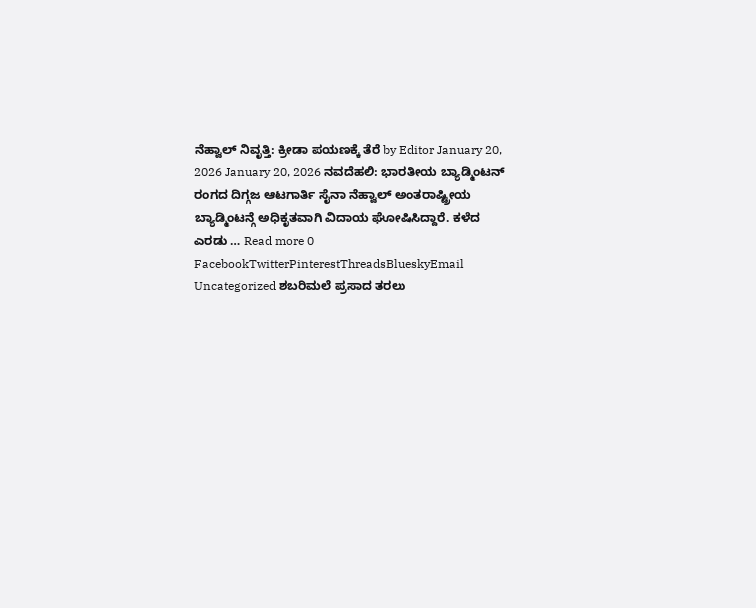ನೆಹ್ವಾಲ್ ನಿವೃತ್ತಿ: ಕ್ರೀಡಾ ಪಯಣಕ್ಕೆ ತೆರೆ by Editor January 20, 2026 January 20, 2026 ನವದೆಹಲಿ: ಭಾರತೀಯ ಬ್ಯಾಡ್ಮಿಂಟನ್ ರಂಗದ ದಿಗ್ಗಜ ಆಟಗಾರ್ತಿ ಸೈನಾ ನೆಹ್ವಾಲ್ ಅಂತರಾಷ್ಟ್ರೀಯ ಬ್ಯಾಡ್ಮಿಂಟನ್ಗೆ ಅಧಿಕೃತವಾಗಿ ವಿದಾಯ ಘೋಷಿಸಿದ್ದಾರೆ. ಕಳೆದ ಎರಡು … Read more 0 FacebookTwitterPinterestThreadsBlueskyEmail
Uncategorized ಶಬರಿಮಲೆ ಪ್ರಸಾದ ತರಲು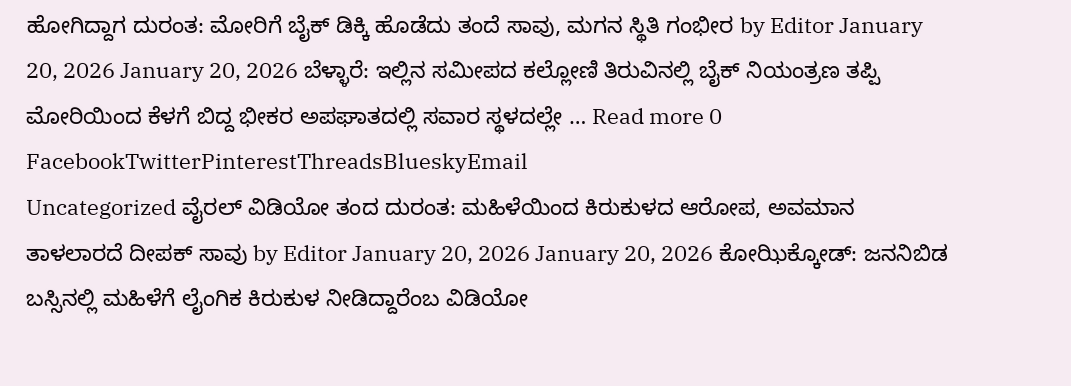ಹೋಗಿದ್ದಾಗ ದುರಂತ: ಮೋರಿಗೆ ಬೈಕ್ ಡಿಕ್ಕಿ ಹೊಡೆದು ತಂದೆ ಸಾವು, ಮಗನ ಸ್ಥಿತಿ ಗಂಭೀರ by Editor January 20, 2026 January 20, 2026 ಬೆಳ್ಳಾರೆ: ಇಲ್ಲಿನ ಸಮೀಪದ ಕಲ್ಲೋಣಿ ತಿರುವಿನಲ್ಲಿ ಬೈಕ್ ನಿಯಂತ್ರಣ ತಪ್ಪಿ ಮೋರಿಯಿಂದ ಕೆಳಗೆ ಬಿದ್ದ ಭೀಕರ ಅಪಘಾತದಲ್ಲಿ ಸವಾರ ಸ್ಥಳದಲ್ಲೇ … Read more 0 FacebookTwitterPinterestThreadsBlueskyEmail
Uncategorized ವೈರಲ್ ವಿಡಿಯೋ ತಂದ ದುರಂತ: ಮಹಿಳೆಯಿಂದ ಕಿರುಕುಳದ ಆರೋಪ, ಅವಮಾನ ತಾಳಲಾರದೆ ದೀಪಕ್ ಸಾವು by Editor January 20, 2026 January 20, 2026 ಕೋಝಿಕ್ಕೋಡ್: ಜನನಿಬಿಡ ಬಸ್ಸಿನಲ್ಲಿ ಮಹಿಳೆಗೆ ಲೈಂಗಿಕ ಕಿರುಕುಳ ನೀಡಿದ್ದಾರೆಂಬ ವಿಡಿಯೋ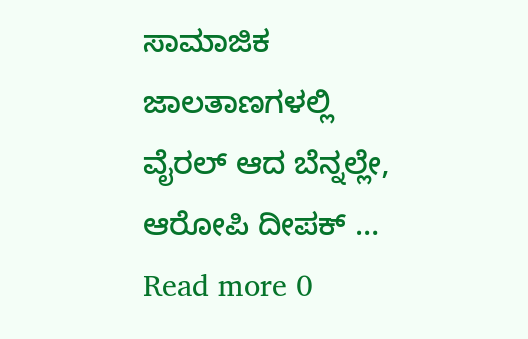ಸಾಮಾಜಿಕ ಜಾಲತಾಣಗಳಲ್ಲಿ ವೈರಲ್ ಆದ ಬೆನ್ನಲ್ಲೇ, ಆರೋಪಿ ದೀಪಕ್ … Read more 0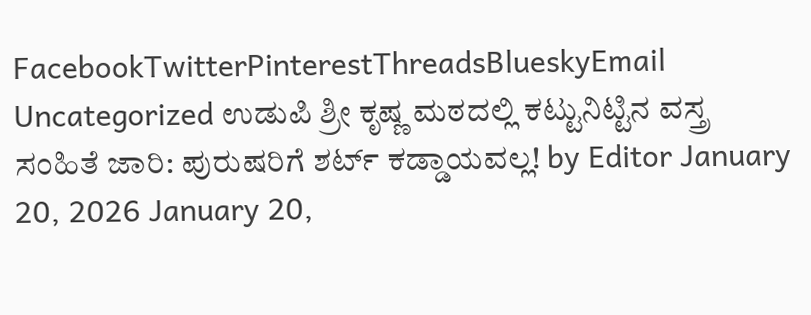FacebookTwitterPinterestThreadsBlueskyEmail
Uncategorized ಉಡುಪಿ ಶ್ರೀ ಕೃಷ್ಣ ಮಠದಲ್ಲಿ ಕಟ್ಟುನಿಟ್ಟಿನ ವಸ್ತ್ರ ಸಂಹಿತೆ ಜಾರಿ: ಪುರುಷರಿಗೆ ಶರ್ಟ್ ಕಡ್ಡಾಯವಲ್ಲ! by Editor January 20, 2026 January 20,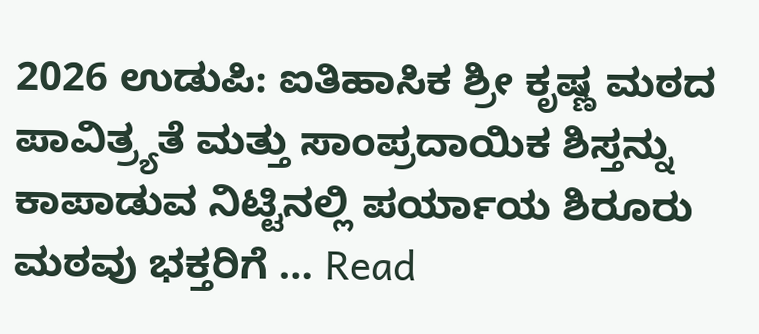2026 ಉಡುಪಿ: ಐತಿಹಾಸಿಕ ಶ್ರೀ ಕೃಷ್ಣ ಮಠದ ಪಾವಿತ್ರ್ಯತೆ ಮತ್ತು ಸಾಂಪ್ರದಾಯಿಕ ಶಿಸ್ತನ್ನು ಕಾಪಾಡುವ ನಿಟ್ಟಿನಲ್ಲಿ ಪರ್ಯಾಯ ಶಿರೂರು ಮಠವು ಭಕ್ತರಿಗೆ … Read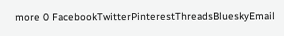more 0 FacebookTwitterPinterestThreadsBlueskyEmail